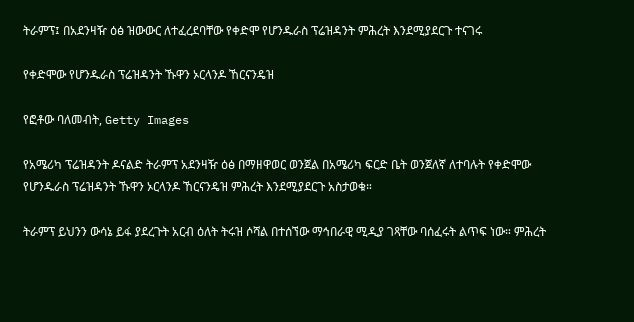ትራምፕ፤ በአደንዛዥ ዕፅ ዝውውር ለተፈረደባቸው የቀድሞ የሆንዱራስ ፕሬዝዳንት ምሕረት እንደሚያደርጉ ተናገሩ

የቀድሞው የሆንዱራስ ፕሬዝዳንት ኹዋን ኦርላንዶ ኸርናንዴዝ

የፎቶው ባለመብት, Getty Images

የአሜሪካ ፕሬዝዳንት ዶናልድ ትራምፕ አደንዛዥ ዕፅ በማዘዋወር ወንጀል በአሜሪካ ፍርድ ቤት ወንጀለኛ ለተባሉት የቀድሞው የሆንዱራስ ፕሬዝዳንት ኹዋን ኦርላንዶ ኸርናንዴዝ ምሕረት እንደሚያደርጉ አስታወቁ።

ትራምፕ ይህንን ውሳኔ ይፋ ያደረጉት አርብ ዕለት ትሩዝ ሶሻል በተሰኘው ማኅበራዊ ሚዲያ ገጻቸው ባሰፈሩት ልጥፍ ነው። ምሕረት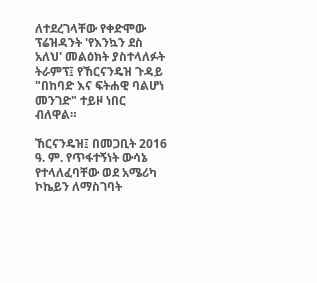ለተደረገላቸው የቀድሞው ፕሬዝዳንት 'የእንኳን ደስ አለህ' መልዕክት ያስተላለፉት ትራምፕ፤ የኸርናንዴዝ ጉዳይ "በከባድ እና ፍትሐዊ ባልሆነ መንገድ" ተይዞ ነበር ብለዋል።

ኸርናንዴዝ፤ በመጋቢት 2016 ዓ. ም. የጥፋተኝነት ውሳኔ የተላለፈባቸው ወደ አሜሪካ ኮኬይን ለማስገባት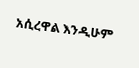አሲረዋል እንዲሁም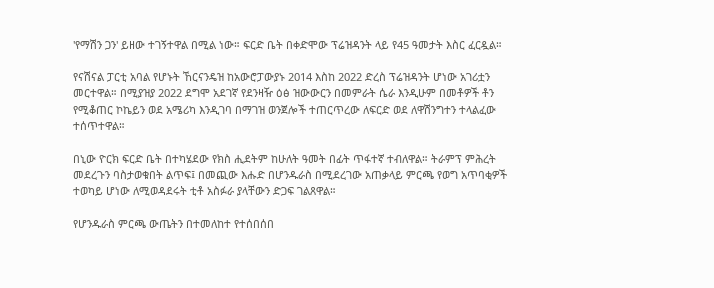'የማሽን ጋን' ይዘው ተገኝተዋል በሚል ነው። ፍርድ ቤት በቀድሞው ፕሬዝዳንት ላይ የ45 ዓመታት እስር ፈርዷል።

የናሽናል ፓርቲ አባል የሆኑት ኸርናንዴዝ ከአውሮፓውያኑ 2014 እስከ 2022 ድረስ ፕሬዝዳንት ሆነው አገሪቷን መርተዋል። በሚያዝያ 2022 ደግሞ አደገኛ የደንዛዥ ዕፅ ዝውውርን በመምራት ሴራ እንዲሁም በመቶዎች ቶን የሚቆጠር ኮኬይን ወደ አሜሪካ እንዲገባ በማገዝ ወንጀሎች ተጠርጥረው ለፍርድ ወደ ለዋሽንግተን ተላልፈው ተሰጥተዋል።

በኒው ዮርክ ፍርድ ቤት በተካሄደው የክስ ሒደትም ከሁለት ዓመት በፊት ጥፋተኛ ተብለዋል። ትራምፕ ምሕረት መደረጉን ባስታወቁበት ልጥፍ፤ በመጪው እሑድ በሆንዱራስ በሚደረገው አጠቃላይ ምርጫ የወግ አጥባቂዎች ተወካይ ሆነው ለሚወዳደሩት ቲቶ አስፉራ ያላቸውን ድጋፍ ገልጸዋል።

የሆንዱራስ ምርጫ ውጤትን በተመለከተ የተሰበሰበ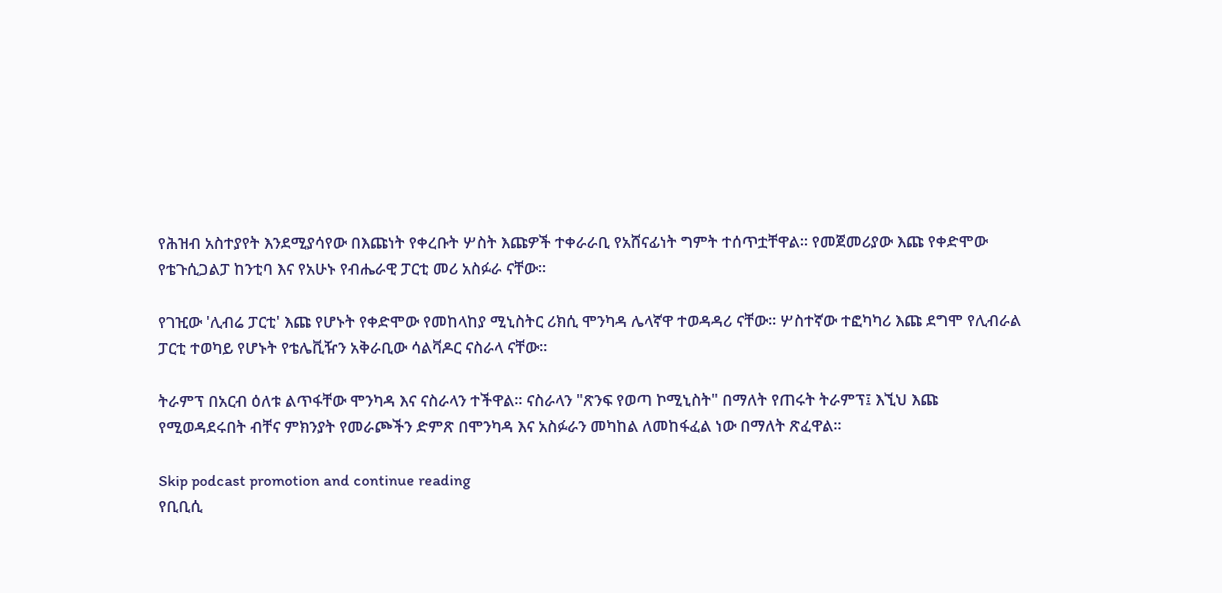የሕዝብ አስተያየት እንደሚያሳየው በእጩነት የቀረቡት ሦስት እጩዎች ተቀራራቢ የአሸናፊነት ግምት ተሰጥቷቸዋል። የመጀመሪያው እጩ የቀድሞው የቴጉሲጋልፓ ከንቲባ እና የአሁኑ የብሔራዊ ፓርቲ መሪ አስፉራ ናቸው።

የገዢው 'ሊብሬ ፓርቲ' እጩ የሆኑት የቀድሞው የመከላከያ ሚኒስትር ሪክሲ ሞንካዳ ሌላኛዋ ተወዳዳሪ ናቸው። ሦስተኛው ተፎካካሪ እጩ ደግሞ የሊብራል ፓርቲ ተወካይ የሆኑት የቴሌቪዥን አቅራቢው ሳልቫዶር ናስራላ ናቸው።

ትራምፕ በአርብ ዕለቱ ልጥፋቸው ሞንካዳ እና ናስራላን ተችዋል። ናስራላን "ጽንፍ የወጣ ኮሚኒስት" በማለት የጠሩት ትራምፕ፤ እኚህ እጩ የሚወዳደሩበት ብቸና ምክንያት የመራጮችን ድምጽ በሞንካዳ እና አስፉራን መካከል ለመከፋፈል ነው በማለት ጽፈዋል።

Skip podcast promotion and continue reading
የቢቢሲ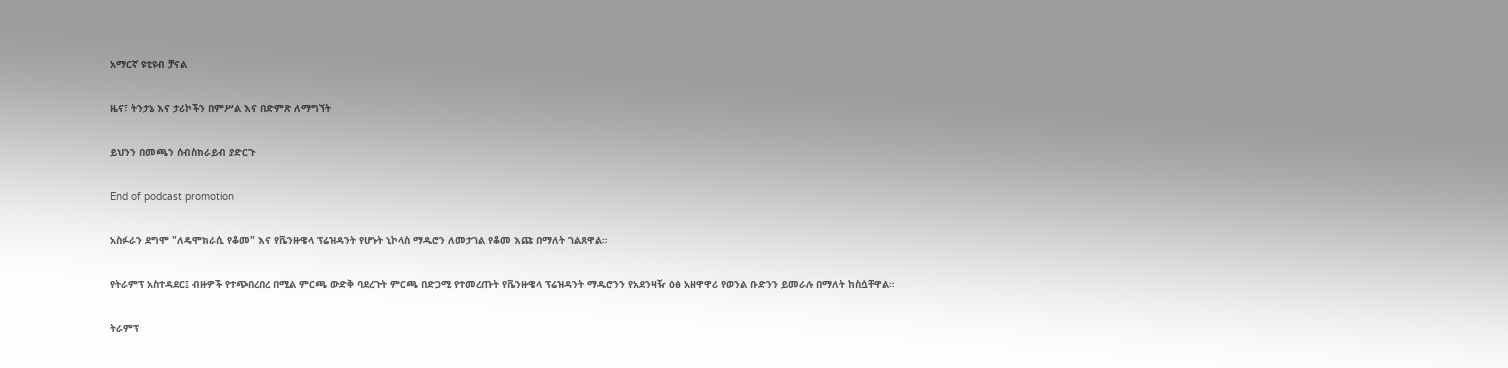አማርኛ ዩቲዩብ ቻናል

ዜና፣ ትንታኔ እና ታሪኮችን በምሥል እና በድምጽ ለማግኘት

ይህንን በመጫን ሰብስክራይብ ያድርጉ

End of podcast promotion

አስፉራን ደግሞ "ለዴሞክራሲ የቆመ" እና የቬንዙዌላ ፕሬዝዳንት የሆኑት ኒኮላስ ማዱሮን ለመታገል የቆመ እጩ በማለት ገልጸዋል።

የትራምፕ አስተዳደር፤ ብዙዎች የተጭበረበረ በሚል ምርጫ ውድቅ ባደረጉት ምርጫ በድጋሚ የተመረጡት የቬንዙዌላ ፕሬዝዳንት ማዱሮንን የአደንዛዥ ዕፅ አዘዋዋሪ የወንል ቡድንን ይመራሉ በማለት ከስሷቸዋል።

ትራምፕ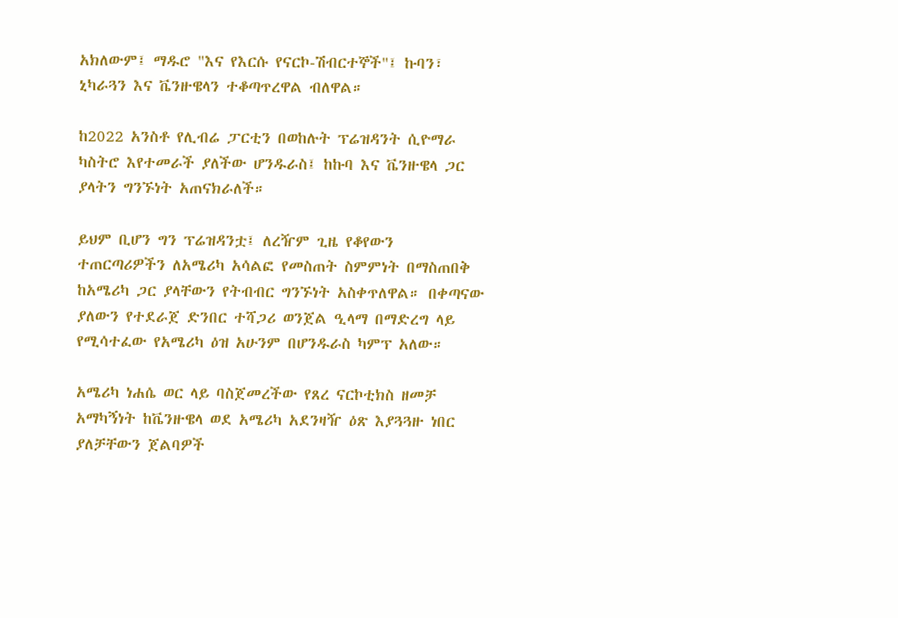አክለውም፤ ማዱሮ "እና የእርሱ የናርኮ-ሽብርተኞች"፤ ኩባን፣ ኒካራጓን እና ቬንዙዌላን ተቆጣጥረዋል ብለዋል።

ከ2022 አንስቶ የሊብሬ ፓርቲን በወከሉት ፕሬዝዳንት ሲዮማራ ካስትሮ እየተመራች ያለችው ሆንዱራስ፤ ከኩባ እና ቬንዙዌላ ጋር ያላትን ግንኙነት አጠናክራለች።

ይህም ቢሆን ግን ፕሬዝዳንቷ፤ ለረዥም ጊዜ የቆየውን ተጠርጣሪዎችን ለአሜሪካ አሳልፎ የመስጠት ስምምነት በማስጠበቅ ከአሜሪካ ጋር ያላቸውን የትብብር ግንኙነት አስቀጥለዋል። በቀጣናው ያለውን የተደራጀ ድንበር ተሻጋሪ ወንጀል ዒላማ በማድረግ ላይ የሚሳተፈው የአሜሪካ ዕዝ አሁንም በሆንዱራስ ካምፕ አለው።

አሜሪካ ነሐሴ ወር ላይ ባስጀመረችው የጸረ ናርኮቲክስ ዘመቻ አማካኝነት ከቬንዙዌላ ወደ አሜሪካ አደንዛዥ ዕጽ እያጓጓዙ ነበር ያለቻቸውን ጀልባዎች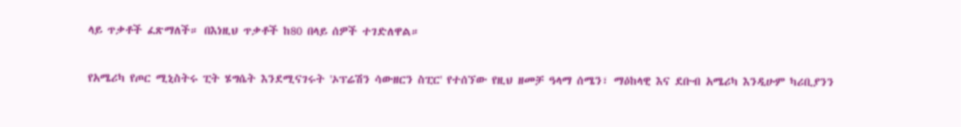ላይ ጥቃቶች ፈጽማለች። በእነዚህ ጥቃቶች ከ80 በላይ ሰዎች ተገድለዋል።

የአሜሪካ የጦር ሚኒስትሩ ፒት ሄግሴት እንደሚናገሩት 'ኦፕሬሽን ሳውዘርን ስፒር' የተሰኘው የዚህ ዘመቻ ዓላማ ሰሜን፣ ማዕከላዊ እና ደቡብ አሜሪካ እንዲሁም ካሪቢያንን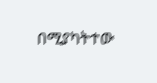በሚያካትተው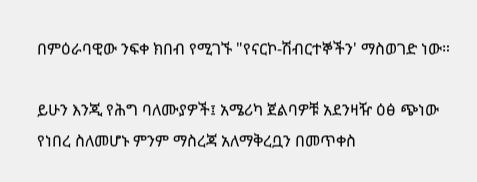በምዕራባዊው ንፍቀ ክበብ የሚገኙ "የናርኮ-ሽብርተኞችን' ማስወገድ ነው።

ይሁን እንጂ የሕግ ባለሙያዎች፤ አሜሪካ ጀልባዎቹ አደንዛዥ ዕፅ ጭነው የነበረ ስለመሆኑ ምንም ማስረጃ አለማቅረቧን በመጥቀስ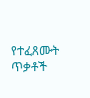የተፈጸሙት ጥቃቶች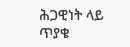ሕጋዊነት ላይ ጥያቄ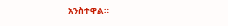አንስተዋል።